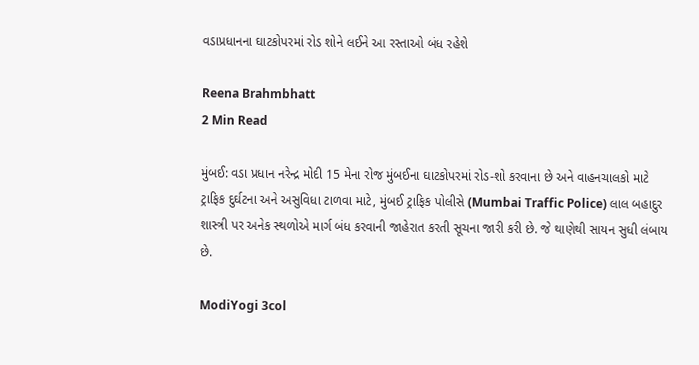વડાપ્રધાનના ઘાટકોપરમાં રોડ શોને લઈને આ રસ્તાઓ બંધ રહેશે

Reena Brahmbhatt
2 Min Read

મુંબઈ: વડા પ્રધાન નરેન્દ્ર મોદી 15 મેના રોજ મુંબઈના ઘાટકોપરમાં રોડ-શો કરવાના છે અને વાહનચાલકો માટે ટ્રાફિક દુર્ઘટના અને અસુવિધા ટાળવા માટે, મુંબઈ ટ્રાફિક પોલીસે (Mumbai Traffic Police) લાલ બહાદુર શાસ્ત્રી પર અનેક સ્થળોએ માર્ગ બંધ કરવાની જાહેરાત કરતી સૂચના જારી કરી છે. જે થાણેથી સાયન સુધી લંબાય છે.

ModiYogi 3col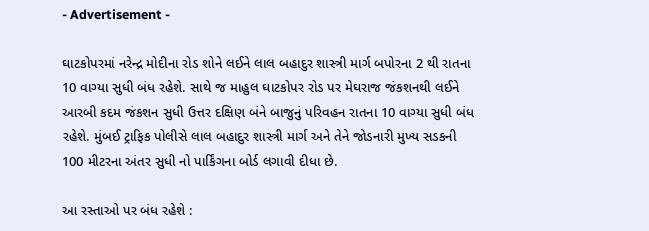- Advertisement -

ઘાટકોપરમાં નરેન્દ્ર મોદીના રોડ શોને લઈને લાલ બહાદુર શાસ્ત્રી માર્ગ બપોરના 2 થી રાતના 10 વાગ્યા સુધી બંધ રહેશે. સાથે જ માહુલ ઘાટકોપર રોડ પર મેઘરાજ જંકશનથી લઈને આરબી કદમ જંકશન સુધી ઉત્તર દક્ષિણ બંને બાજુનું પરિવહન રાતના 10 વાગ્યા સુધી બંધ રહેશે. મુંબઈ ટ્રાફિક પોલીસે લાલ બહાદુર શાસ્ત્રી માર્ગ અને તેને જોડનારી મુખ્ય સડકની 100 મીટરના અંતર સુધી નો પાર્કિંગના બોર્ડ લગાવી દીધા છે.

આ રસ્તાઓ પર બંધ રહેશે :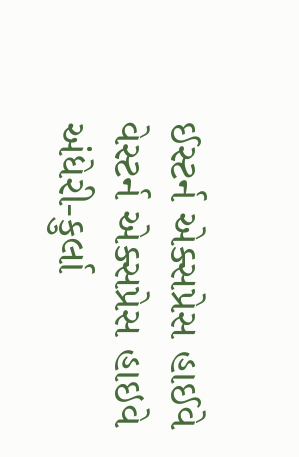ઈસ્ટર્ન એક્સપ્રેસ હાઈવે
વેસ્ટર્ન એક્સપ્રેસ હાઇવે
અંધેરી-કુર્લા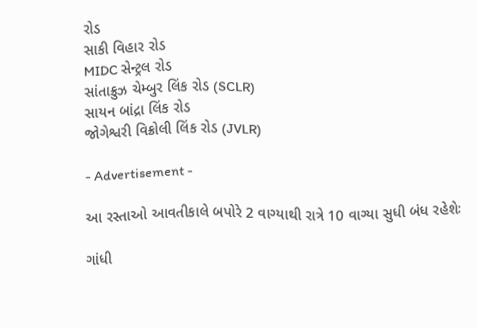રોડ
સાકી વિહાર રોડ
MIDC સેન્ટ્રલ રોડ
સાંતાક્રુઝ ચેમ્બુર લિંક રોડ (SCLR)
સાયન બાંદ્રા લિંક રોડ
જોગેશ્વરી વિક્રોલી લિંક રોડ (JVLR)

- Advertisement -

આ રસ્તાઓ આવતીકાલે બપોરે 2 વાગ્યાથી રાત્રે 10 વાગ્યા સુધી બંધ રહેશેઃ

ગાંધી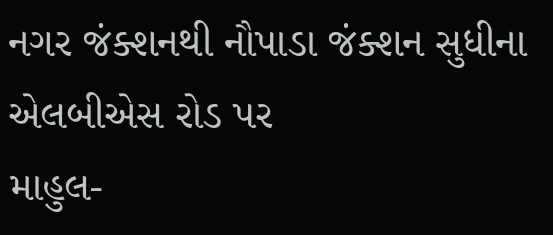નગર જંક્શનથી નૌપાડા જંક્શન સુધીના એલબીએસ રોડ પર
માહુલ-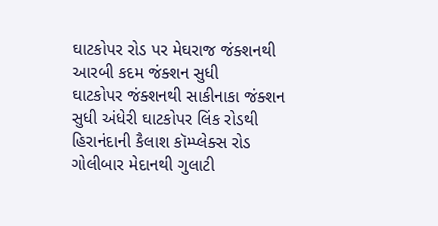ઘાટકોપર રોડ પર મેઘરાજ જંક્શનથી આરબી કદમ જંક્શન સુધી
ઘાટકોપર જંક્શનથી સાકીનાકા જંક્શન સુધી અંધેરી ઘાટકોપર લિંક રોડથી
હિરાનંદાની કૈલાશ કૉમ્પ્લેક્સ રોડ ગોલીબાર મેદાનથી ગુલાટી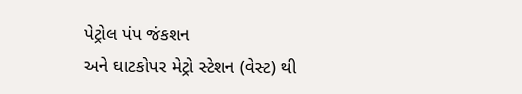પેટ્રોલ પંપ જંકશન
અને ઘાટકોપર મેટ્રો સ્ટેશન (વેસ્ટ) થી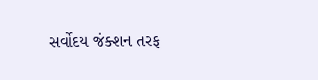સર્વોદય જંક્શન તરફ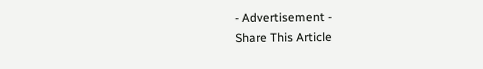- Advertisement -
Share This Article